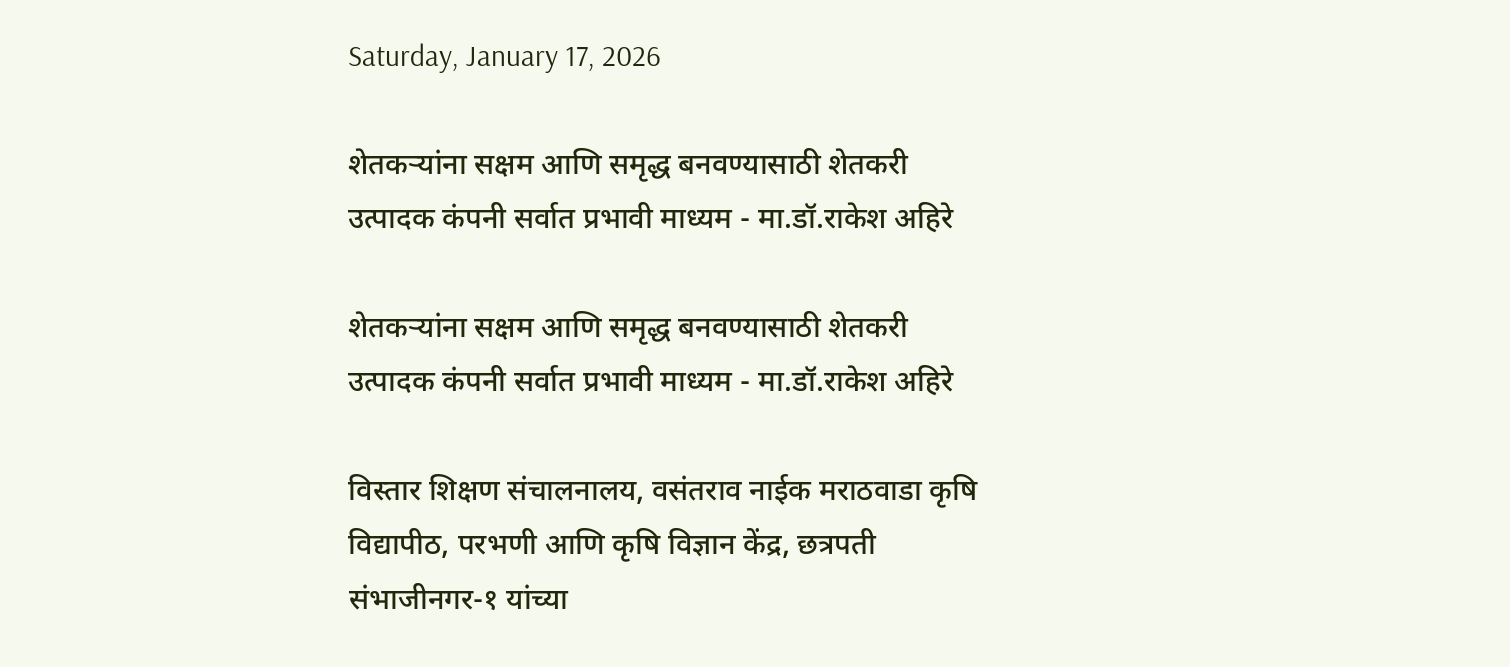Saturday, January 17, 2026

शेतकऱ्यांना सक्षम आणि समृद्ध बनवण्यासाठी शेतकरी उत्पादक कंपनी सर्वात प्रभावी माध्यम - मा.डॉ.राकेश अहिरे

शेतकऱ्यांना सक्षम आणि समृद्ध बनवण्यासाठी शेतकरी उत्पादक कंपनी सर्वात प्रभावी माध्यम - मा.डॉ.राकेश अहिरे

विस्तार शिक्षण संचालनालय, वसंतराव नाईक मराठवाडा कृषि विद्यापीठ, परभणी आणि कृषि विज्ञान केंद्र, छत्रपती संभाजीनगर-१ यांच्या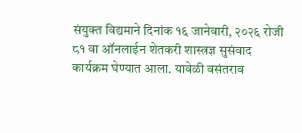संयुक्त विद्यमाने दिनांक १६ जानेवारी, २०२६ रोजी ८१ वा ऑनलाईन शेतकरी शास्त्रज्ञ सुसंवाद कार्यक्रम घेण्यात आला. यावेळी वसंतराव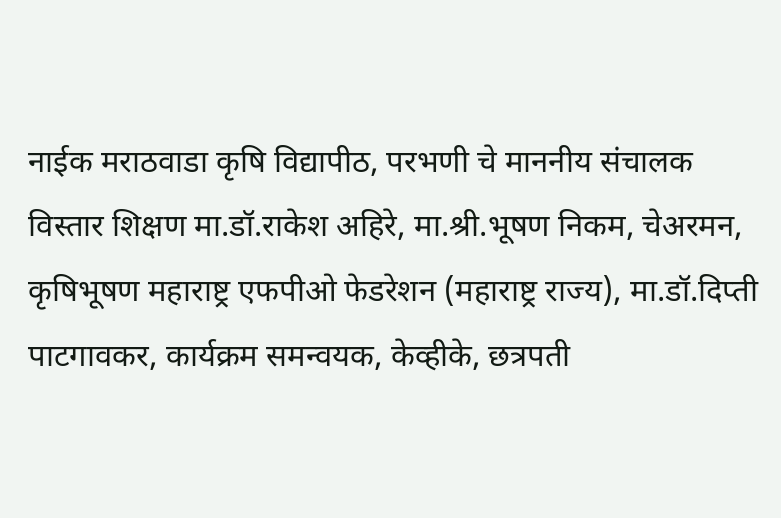नाईक मराठवाडा कृषि विद्यापीठ, परभणी चे माननीय संचालक विस्तार शिक्षण मा.डॉ.राकेश अहिरे, मा.श्री.भूषण निकम, चेअरमन, कृषिभूषण महाराष्ट्र एफपीओ फेडरेशन (महाराष्ट्र राज्य), मा.डॉ.दिप्ती पाटगावकर, कार्यक्रम समन्वयक, केव्हीके, छत्रपती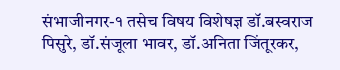संभाजीनगर-१ तसेच विषय विशेषज्ञ डॉ.बस्वराज पिसुरे, डॉ.संजूला भावर, डॉ.अनिता जिंतूरकर,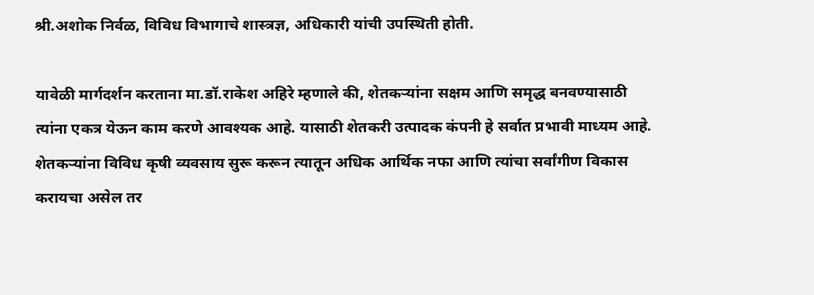श्री.अशोक निर्वळ, विविध विभागाचे शास्त्रज्ञ, अधिकारी यांची उपस्थिती होती.

यावेळी मार्गदर्शन करताना मा.डॉ.राकेश अहिरे म्हणाले की, शेतकऱ्यांना सक्षम आणि समृद्ध बनवण्यासाठी त्यांना एकत्र येऊन काम करणे आवश्यक आहे. यासाठी शेतकरी उत्पादक कंपनी हे सर्वात प्रभावी माध्यम आहे. शेतकऱ्यांना विविध कृषी व्यवसाय सुरू करून त्यातून अधिक आर्थिक नफा आणि त्यांचा सर्वांगीण विकास करायचा असेल तर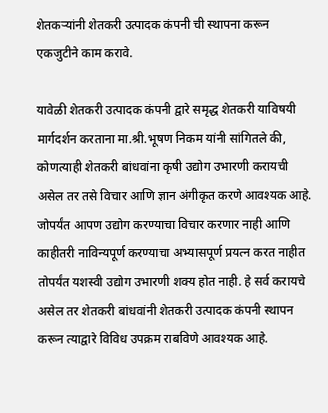शेतकऱ्यांनी शेतकरी उत्पादक कंपनी ची स्थापना करून एकजुटीने काम करावे.

यावेळी शेतकरी उत्पादक कंपनी द्वारे समृद्ध शेतकरी याविषयी मार्गदर्शन करताना मा.श्री.भूषण निकम यांनी सांगितले की, कोणत्याही शेतकरी बांधवांना कृषी उद्योग उभारणी करायची असेल तर तसे विचार आणि ज्ञान अंगीकृत करणे आवश्यक आहे. जोपर्यंत आपण उद्योग करण्याचा विचार करणार नाही आणि काहीतरी नाविन्यपूर्ण करण्याचा अभ्यासपूर्ण प्रयत्न करत नाहीत तोपर्यंत यशस्वी उद्योग उभारणी शक्य होत नाही. हे सर्व करायचे असेल तर शेतकरी बांधवांनी शेतकरी उत्पादक कंपनी स्थापन करून त्याद्वारे विविध उपक्रम राबविणे आवश्यक आहे.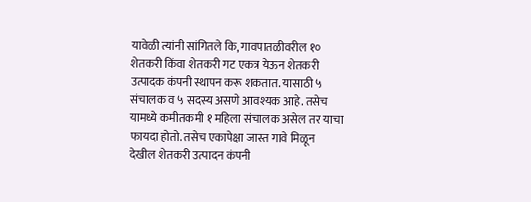यावेळी त्यांनी सांगितले कि, गावपातळीवरील १० शेतकरी किंवा शेतकरी गट एकत्र येऊन शेतकरी उत्पादक कंपनी स्थापन करू शकतात. यासाठी ५ संचालक व ५ सदस्य असणे आवश्यक आहे. तसेच यामध्ये कमीतकमी १ महिला संचालक असेल तर याचा फायदा होतो. तसेच एकापेक्षा जास्त गावे मिळून देखील शेतकरी उत्पादन कंपनी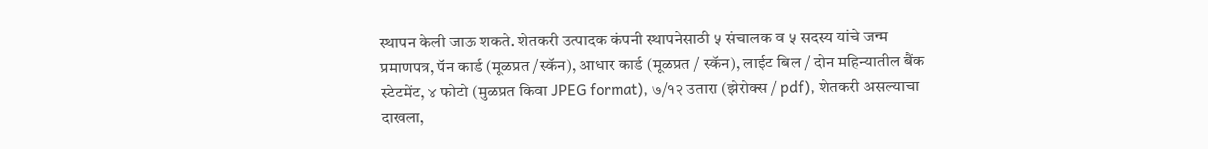स्थापन केली जाऊ शकते. शेतकरी उत्पादक कंपनी स्थापनेसाठी ५ संचालक व ५ सदस्य यांचे जन्म प्रमाणपत्र, पॅन कार्ड (मूळप्रत /स्कॅन), आधार कार्ड (मूळप्रत / स्कॅन), लाईट बिल / दोन महिन्यातील बैंक स्टेटमेंट, ४ फोटो (मुळप्रत किवा JPEG format), ७/१२ उतारा (झेरोक्स / pdf), शेतकरी असल्याचा दाखला,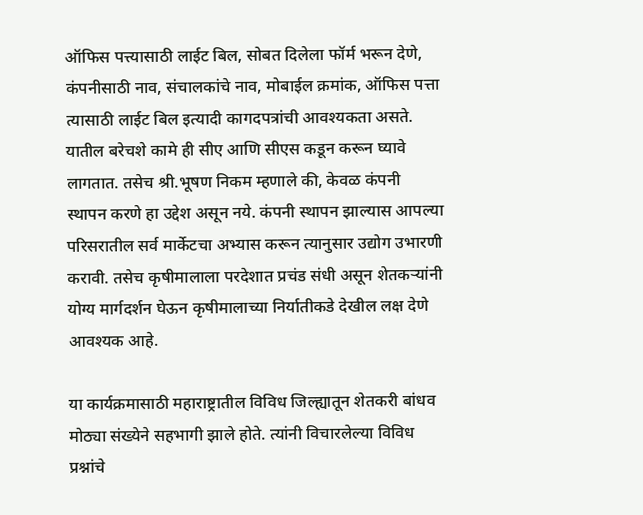ऑफिस पत्त्यासाठी लाईट बिल, सोबत दिलेला फॉर्म भरून देणे, कंपनीसाठी नाव, संचालकांचे नाव, मोबाईल क्रमांक, ऑफिस पत्ता त्यासाठी लाईट बिल इत्यादी कागदपत्रांची आवश्यकता असते. यातील बरेचशे कामे ही सीए आणि सीएस कडून करून घ्यावे लागतात. तसेच श्री.भूषण निकम म्हणाले की, केवळ कंपनी स्थापन करणे हा उद्देश असून नये. कंपनी स्थापन झाल्यास आपल्या परिसरातील सर्व मार्केटचा अभ्यास करून त्यानुसार उद्योग उभारणी करावी. तसेच कृषीमालाला परदेशात प्रचंड संधी असून शेतकऱ्यांनी योग्य मार्गदर्शन घेऊन कृषीमालाच्या निर्यातीकडे देखील लक्ष देणे आवश्यक आहे.

या कार्यक्रमासाठी महाराष्ट्रातील विविध जिल्ह्यातून शेतकरी बांधव मोठ्या संख्येने सहभागी झाले होते. त्यांनी विचारलेल्या विविध प्रश्नांचे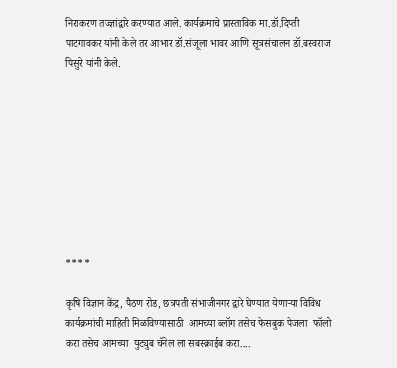निराकरण तज्ज्ञांद्वारे करण्यात आले. कार्यक्रमाचे प्रास्ताविक मा.डॉ.दिप्ती पाटगावकर यांनी केले तर आभार डॉ.संजूला भावर आणि सूत्रसंचालन डॉ.बस्वराज पिसुरे यांनी केले.









****

कृषि विज्ञान केंद्र, पैठण रोड, छत्रपती संभाजीनगर द्वारे घेण्यात येणाऱ्या विविध कार्यक्रमांची माहिती मिळविण्यासाठी  आमच्या ब्लॉग तसेच फेसबुक पेजला  फॉलो करा तसेच आमच्या  युट्युब चॅनेल ला सबस्क्राईब करा....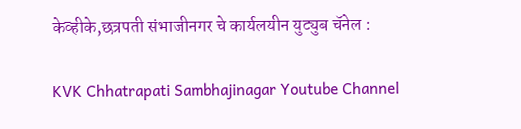केव्हीके,छत्रपती संभाजीनगर चे कार्यलयीन युट्युब चॅनेल :

KVK Chhatrapati Sambhajinagar Youtube Channel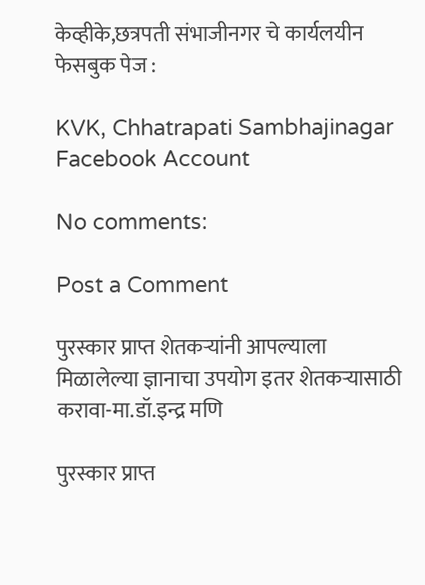केव्हीके,छत्रपती संभाजीनगर चे कार्यलयीन फेसबुक पेज :

KVK, Chhatrapati Sambhajinagar Facebook Account

No comments:

Post a Comment

पुरस्कार प्राप्त शेतकऱ्यांनी आपल्याला मिळालेल्या ज्ञानाचा उपयोग इतर शेतकऱ्यासाठी करावा-मा.डॉ.इन्द्र मणि

पुरस्कार प्राप्त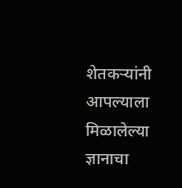शेतकऱ्यांनी आपल्याला मिळालेल्या ज्ञानाचा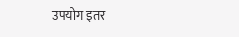उपयोग इतर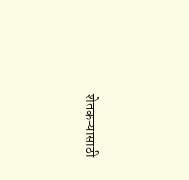शेतकऱ्यासाठी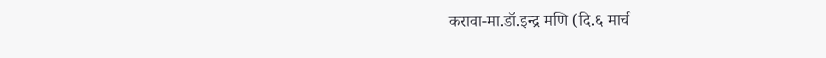करावा-मा.डॉ.इन्द्र मणि (दि.६ मार्च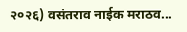२०२६) वसंतराव नाईक मराठव...